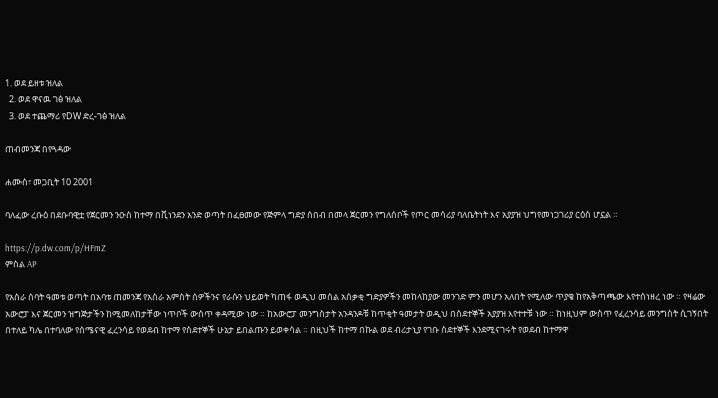1. ወደ ይዘቱ ዝለል
  2. ወደ ዋናዉ ገፅ ዝለል
  3. ወደ ተጨማሪ የDW ድረ-ገፅ ዝለል

ጠብመንጃ በየጓዳው

ሐሙስ፣ መጋቢት 10 2001

ባለፈው ረቡዕ በደቡባዊቷ የጀርመን ንዑስ ከተማ በቪነንደን አንድ ወጣት በፈፀመው የጅምላ ግድያ ሰበብ በመላ ጀርመን የግለሰቦች የጦር መሳሪያ ባለቤትነት እና አያያዝ ህግየመነጋገሪያ ርዕስ ሆኗል ።

https://p.dw.com/p/HFmZ
ምስል AP

የአስራ ሰባት ዓመቱ ወጣት በአባቱ ጠመንጃ የአስራ አምስት ሰዎችንና የራሱን ህይወት ካጠፋ ወዲህ መሰል አሰቃቂ ግድያዎችን መከላከያው መንገድ ምን መሆን አለበት የሚለው ጥያቄ ከየአቅጣጫው እየተሰነዘረ ነው ። የዛሬው አውሮፓ እና ጀርመን ዝግጅታችን ከሚመለከታቸው ነጥቦች ውስጥ ቀዳሚው ነው ። ከአውሮፓ መንግስታት አንዳንዶቹ ከጥቂት ዓመታት ወዲህ በስደተኞች አያያዝ እየተተቹ ነው ። ከነዚህም ውስጥ የፈረንሳይ መንግስት ሲገኝበት በተለይ ካሌ በተባለው የሰሜናዊ ፈረንሳይ የወደብ ከተማ የስደተኞች ሁኔታ ይበልጡን ይወቀሳል ። በዚህች ከተማ በኩል ወደ ብሪታኒያ የገቡ ስደተኞች እንደሚናገሩት የወደብ ከተማዋ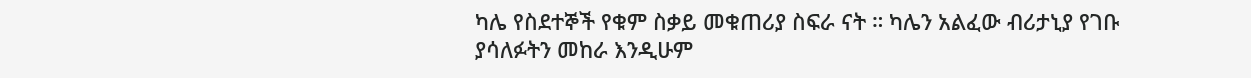ካሌ የስደተኞች የቁም ስቃይ መቁጠሪያ ስፍራ ናት ። ካሌን አልፈው ብሪታኒያ የገቡ ያሳለፉትን መከራ እንዲሁም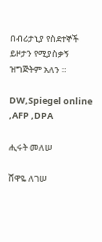በብሪታኒያ የስደተኞች ይዞታን የሚያስቃኝ ዝግጅትም አለን ።

DW,Spiegel online ,AFP ,DPA

ሒሩት መለሠ

ሸዋዬ ለገሠ